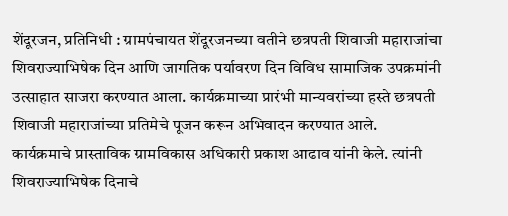शेंदूरजन, प्रतिनिधी : ग्रामपंचायत शेंदूरजनच्या वतीने छत्रपती शिवाजी महाराजांचा शिवराज्याभिषेक दिन आणि जागतिक पर्यावरण दिन विविध सामाजिक उपक्रमांनी उत्साहात साजरा करण्यात आला. कार्यक्रमाच्या प्रारंभी मान्यवरांच्या हस्ते छत्रपती शिवाजी महाराजांच्या प्रतिमेचे पूजन करून अभिवादन करण्यात आले.
कार्यक्रमाचे प्रास्ताविक ग्रामविकास अधिकारी प्रकाश आढाव यांनी केले. त्यांनी शिवराज्याभिषेक दिनाचे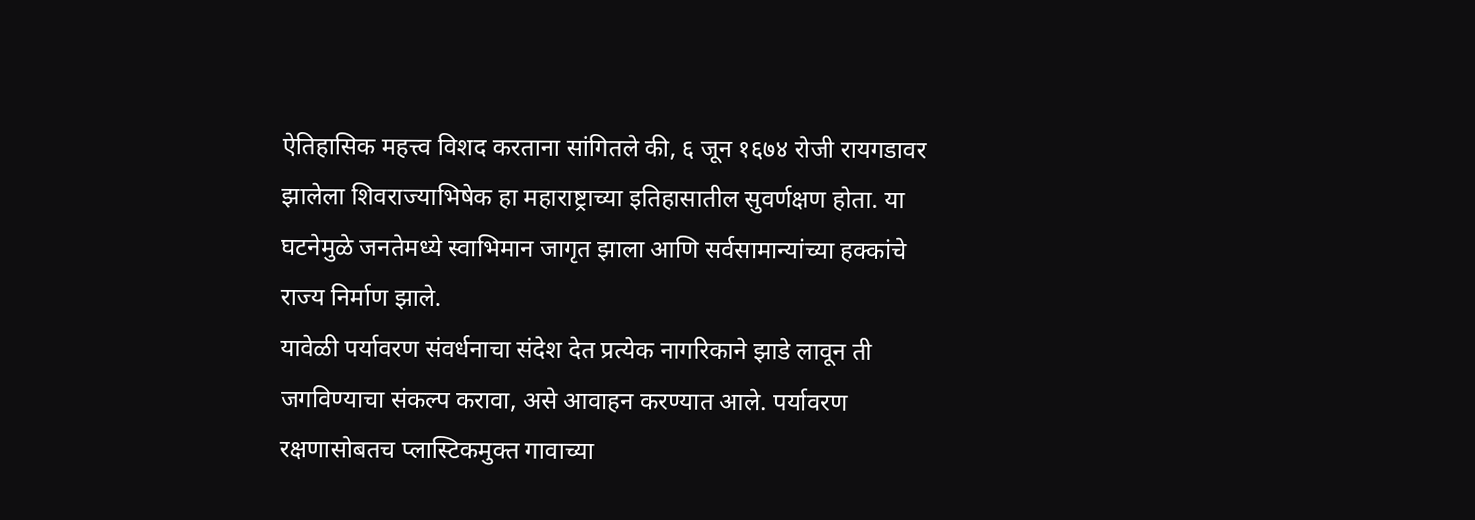ऐतिहासिक महत्त्व विशद करताना सांगितले की, ६ जून १६७४ रोजी रायगडावर झालेला शिवराज्याभिषेक हा महाराष्ट्राच्या इतिहासातील सुवर्णक्षण होता. या घटनेमुळे जनतेमध्ये स्वाभिमान जागृत झाला आणि सर्वसामान्यांच्या हक्कांचे राज्य निर्माण झाले.
यावेळी पर्यावरण संवर्धनाचा संदेश देत प्रत्येक नागरिकाने झाडे लावून ती जगविण्याचा संकल्प करावा, असे आवाहन करण्यात आले. पर्यावरण रक्षणासोबतच प्लास्टिकमुक्त गावाच्या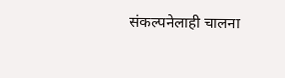संकल्पनेलाही चालना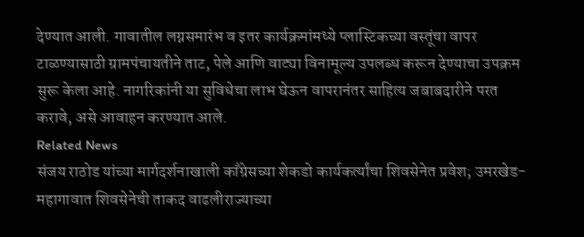देण्यात आली. गावातील लग्नसमारंभ व इतर कार्यक्रमांमध्ये प्लास्टिकच्या वस्तूंचा वापर टाळण्यासाठी ग्रामपंचायतीने ताट, पेले आणि वाट्या विनामूल्य उपलब्ध करून देण्याचा उपक्रम सुरू केला आहे. नागरिकांनी या सुविधेचा लाभ घेऊन वापरानंतर साहित्य जबाबदारीने परत करावे, असे आवाहन करण्यात आले.
Related News
संजय राठोड यांच्या मार्गदर्शनाखाली काँग्रेसच्या शेकडो कार्यकर्त्यांचा शिवसेनेत प्रवेश; उमरखेड-महागावात शिवसेनेची ताकद वाढलीराज्याच्या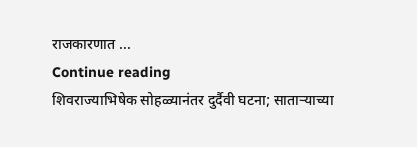राजकारणात ...
Continue reading
शिवराज्याभिषेक सोहळ्यानंतर दुर्दैवी घटना; साताऱ्याच्या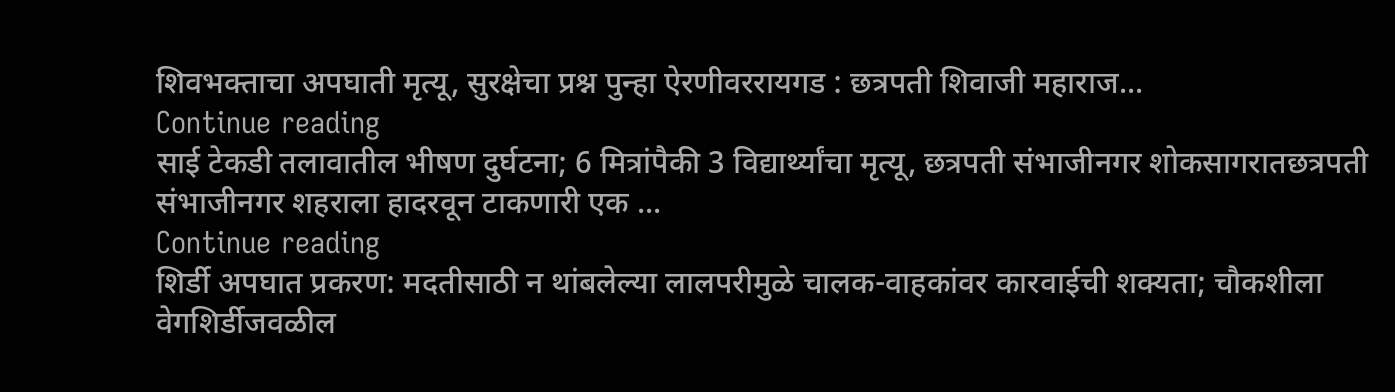शिवभक्ताचा अपघाती मृत्यू, सुरक्षेचा प्रश्न पुन्हा ऐरणीवररायगड : छत्रपती शिवाजी महाराज...
Continue reading
साई टेकडी तलावातील भीषण दुर्घटना; 6 मित्रांपैकी 3 विद्यार्थ्यांचा मृत्यू, छत्रपती संभाजीनगर शोकसागरातछत्रपती संभाजीनगर शहराला हादरवून टाकणारी एक ...
Continue reading
शिर्डी अपघात प्रकरण: मदतीसाठी न थांबलेल्या लालपरीमुळे चालक-वाहकांवर कारवाईची शक्यता; चौकशीला वेगशिर्डीजवळील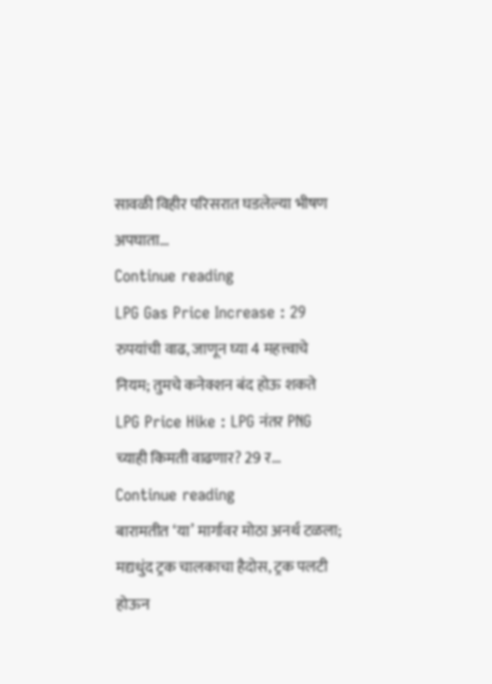सावळी विहीर परिसरात घडलेल्या भीषण अपघाता...
Continue reading
LPG Gas Price Increase : 29 रुपयांची वाढ, जाणून घ्या 4 महत्त्वाचे नियम; तुमचे कनेक्शन बंद होऊ शकते
LPG Price Hike : LPG नंतर PNG च्याही किमती वाढणार? 29 र...
Continue reading
बारामतीत ‘या’ मार्गावर मोठा अनर्थ टळला; मद्यधुंद ट्रक चालकाचा हैदोस, ट्रक पलटी होऊन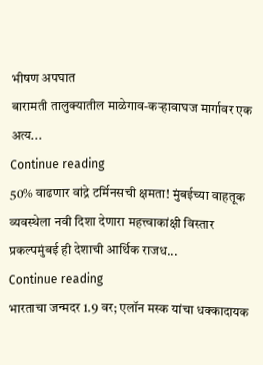भीषण अपघात
बारामती तालुक्यातील माळेगाव-कऱ्हावाघज मार्गावर एक अत्य...
Continue reading
50% वाढणार वांद्रे टर्मिनसची क्षमता! मुंबईच्या वाहतूक व्यवस्थेला नवी दिशा देणारा महत्त्वाकांक्षी विस्तार प्रकल्पमुंबई ही देशाची आर्थिक राजध...
Continue reading
भारताचा जन्मदर 1.9 वर; एलॉन मस्क यांचा धक्कादायक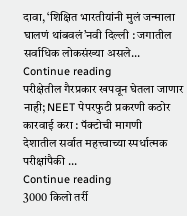दावा, ‘शिक्षित भारतीयांनी मुलं जन्माला घालणं थांबवलं’नवी दिल्ली : जगातील सर्वाधिक लोकसंख्या असले...
Continue reading
परीक्षेतील गैरप्रकार खपवून घेतला जाणार नाही; NEET पेपरफुटी प्रकरणी कठोर कारवाई करा : पॅक्टोची मागणी
देशातील सर्वात महत्त्वाच्या स्पर्धात्मक परीक्षांपैकी ...
Continue reading
3000 किलो तर्री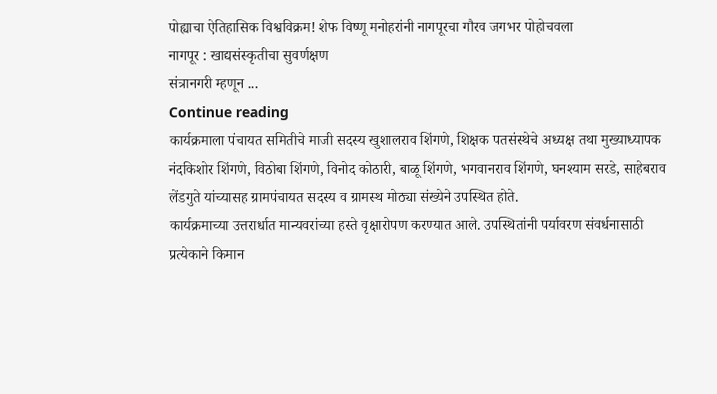पोह्याचा ऐतिहासिक विश्वविक्रम! शेफ विष्णू मनोहरांनी नागपूरचा गौरव जगभर पोहोचवला
नागपूर : खाद्यसंस्कृतीचा सुवर्णक्षण
संत्रानगरी म्हणून ...
Continue reading
कार्यक्रमाला पंचायत समितीचे माजी सदस्य खुशालराव शिंगणे, शिक्षक पतसंस्थेचे अध्यक्ष तथा मुख्याध्यापक नंदकिशोर शिंगणे, विठोबा शिंगणे, विनोद कोठारी, बाळू शिंगणे, भगवानराव शिंगणे, घनश्याम सरडे, साहेबराव लेंडगुते यांच्यासह ग्रामपंचायत सदस्य व ग्रामस्थ मोठ्या संख्येने उपस्थित होते.
कार्यक्रमाच्या उत्तरार्धात मान्यवरांच्या हस्ते वृक्षारोपण करण्यात आले. उपस्थितांनी पर्यावरण संवर्धनासाठी प्रत्येकाने किमान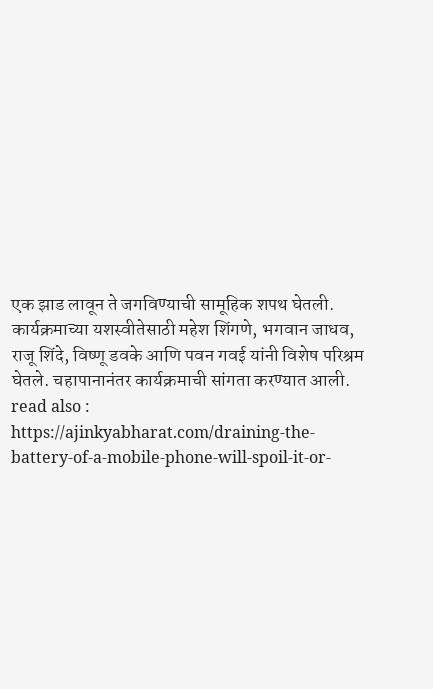एक झाड लावून ते जगविण्याची सामूहिक शपथ घेतली. कार्यक्रमाच्या यशस्वीतेसाठी महेश शिंगणे, भगवान जाधव, राजू शिंदे, विष्णू डवके आणि पवन गवई यांनी विशेष परिश्रम घेतले. चहापानानंतर कार्यक्रमाची सांगता करण्यात आली.
read also : https://ajinkyabharat.com/draining-the-battery-of-a-mobile-phone-will-spoil-it-or-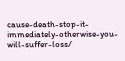cause-death-stop-it-immediately-otherwise-you-will-suffer-loss/